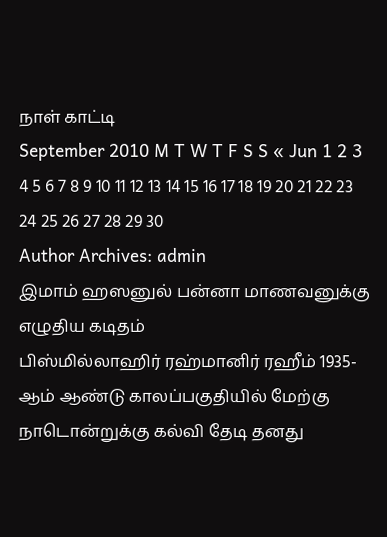நாள் காட்டி
September 2010 M T W T F S S « Jun 1 2 3 4 5 6 7 8 9 10 11 12 13 14 15 16 17 18 19 20 21 22 23 24 25 26 27 28 29 30
Author Archives: admin
இமாம் ஹஸனுல் பன்னா மாணவனுக்கு எழுதிய கடிதம்
பிஸ்மில்லாஹிர் ரஹ்மானிர் ரஹீம் 1935-ஆம் ஆண்டு காலப்பகுதியில் மேற்கு நாடொன்றுக்கு கல்வி தேடி தனது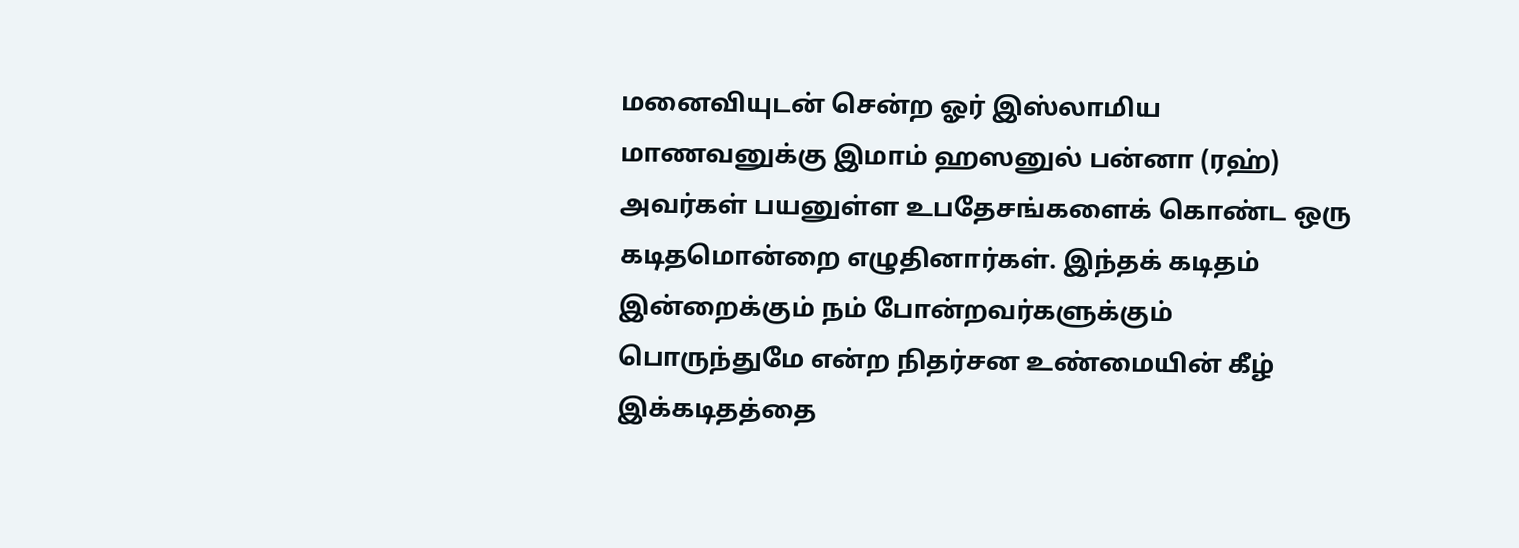மனைவியுடன் சென்ற ஓர் இஸ்லாமிய மாணவனுக்கு இமாம் ஹஸனுல் பன்னா (ரஹ்) அவர்கள் பயனுள்ள உபதேசங்களைக் கொண்ட ஒரு கடிதமொன்றை எழுதினார்கள். இந்தக் கடிதம் இன்றைக்கும் நம் போன்றவர்களுக்கும் பொருந்துமே என்ற நிதர்சன உண்மையின் கீழ் இக்கடிதத்தை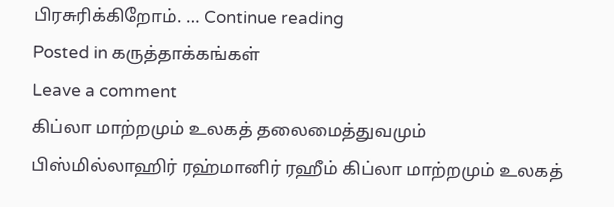பிரசுரிக்கிறோம். … Continue reading
Posted in கருத்தாக்கங்கள்
Leave a comment
கிப்லா மாற்றமும் உலகத் தலைமைத்துவமும்
பிஸ்மில்லாஹிர் ரஹ்மானிர் ரஹீம் கிப்லா மாற்றமும் உலகத்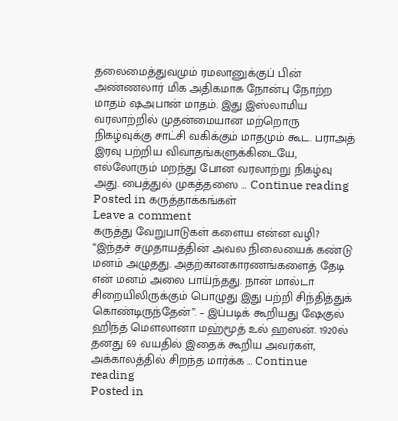தலைமைத்துவமும் ரமலானுக்குப் பின் அண்ணலார் மிக அதிகமாக நோன்பு நோற்ற மாதம் ஷஅபான் மாதம். இது இஸ்லாமிய வரலாற்றில் முதன்மையான மற்றொரு நிகழ்வுக்கு சாட்சி வகிக்கும் மாதமும் கூட. பராஅத் இரவு பற்றிய விவாதங்களுக்கிடையே, எல்லோரும் மறந்து போன வரலாற்று நிகழ்வு அது. பைத்துல் முகத்தஸை … Continue reading
Posted in கருத்தாக்கங்கள்
Leave a comment
கருத்து வேறுபாடுகள் களைய என்ன வழி?
“இந்தச் சமுதாயத்தின் அவல நிலையைக் கண்டு மனம் அழுதது. அதற்கானகாரணங்களைத் தேடி என் மனம் அலை பாய்ந்தது. நான் மால்டா சிறையிலிருக்கும் பொழுது இது பற்றி சிந்தித்துக் கொண்டிருந்தேன்”. – இப்படிக் கூறியது ஷேகுல் ஹிந்த் மௌலானா மஹ்மூத் உல் ஹஸன். 1920ல் தனது 69 வயதில் இதைக் கூறிய அவர்கள், அக்காலத்தில் சிறந்த மார்க்க … Continue reading
Posted in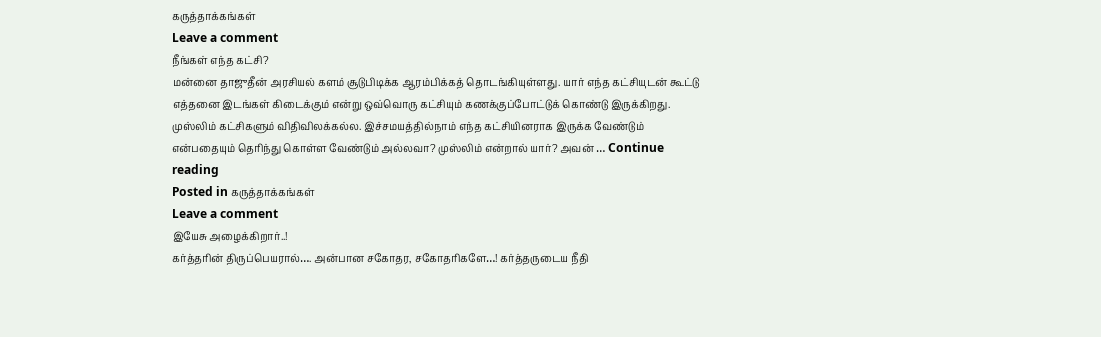கருத்தாக்கங்கள்
Leave a comment
நீங்கள் எந்த கட்சி?
மன்னை தாஜுதீன் அரசியல் களம் சூடுபிடிக்க ஆரம்பிக்கத் தொடங்கியுள்ளது. யார் எந்த கட்சியுடன் கூட்டு எத்தனை இடங்கள் கிடைக்கும் என்று ஒவ்வொரு கட்சியும் கணக்குப்போட்டுக் கொண்டு இருக்கிறது. முஸ்லிம் கட்சிகளும் விதிவிலக்கல்ல. இச்சமயத்தில்நாம் எந்த கட்சியினராக இருக்க வேண்டும் என்பதையும் தெரிந்து கொள்ள வேண்டும் அல்லவா? முஸ்லிம் என்றால் யார்? அவன் … Continue reading
Posted in கருத்தாக்கங்கள்
Leave a comment
இயேசு அழைக்கிறார்..!
கர்த்தரின் திருப்பெயரால்…. அன்பான சகோதர, சகோதரிகளே…! கர்த்தருடைய நீதி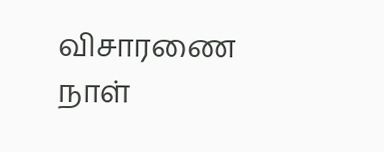விசாரணை நாள்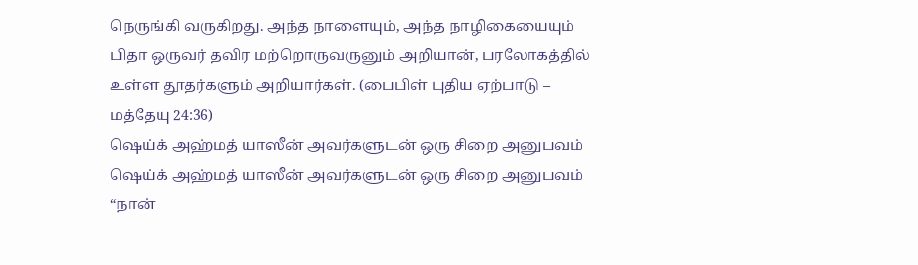நெருங்கி வருகிறது. அந்த நாளையும், அந்த நாழிகையையும் பிதா ஒருவர் தவிர மற்றொருவருனும் அறியான், பரலோகத்தில் உள்ள தூதர்களும் அறியார்கள். (பைபிள் புதிய ஏற்பாடு – மத்தேயு 24:36)
ஷெய்க் அஹ்மத் யாஸீன் அவர்களுடன் ஒரு சிறை அனுபவம்
ஷெய்க் அஹ்மத் யாஸீன் அவர்களுடன் ஒரு சிறை அனுபவம் “நான்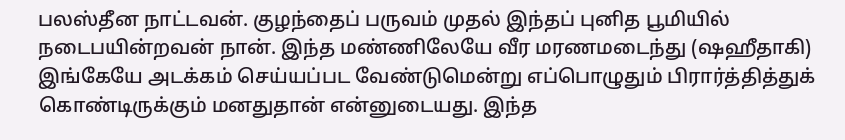பலஸ்தீன நாட்டவன். குழந்தைப் பருவம் முதல் இந்தப் புனித பூமியில் நடைபயின்றவன் நான். இந்த மண்ணிலேயே வீர மரணமடைந்து (ஷஹீதாகி) இங்கேயே அடக்கம் செய்யப்பட வேண்டுமென்று எப்பொழுதும் பிரார்த்தித்துக் கொண்டிருக்கும் மனதுதான் என்னுடையது. இந்த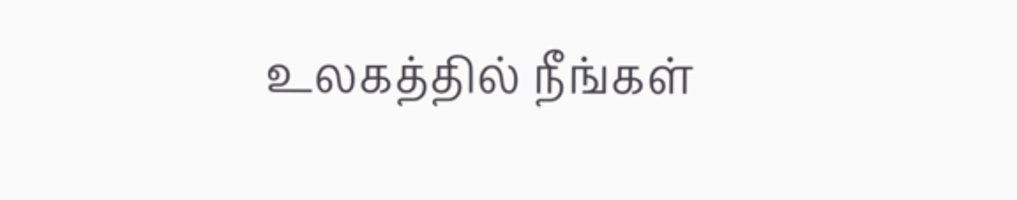உலகத்தில் நீங்கள்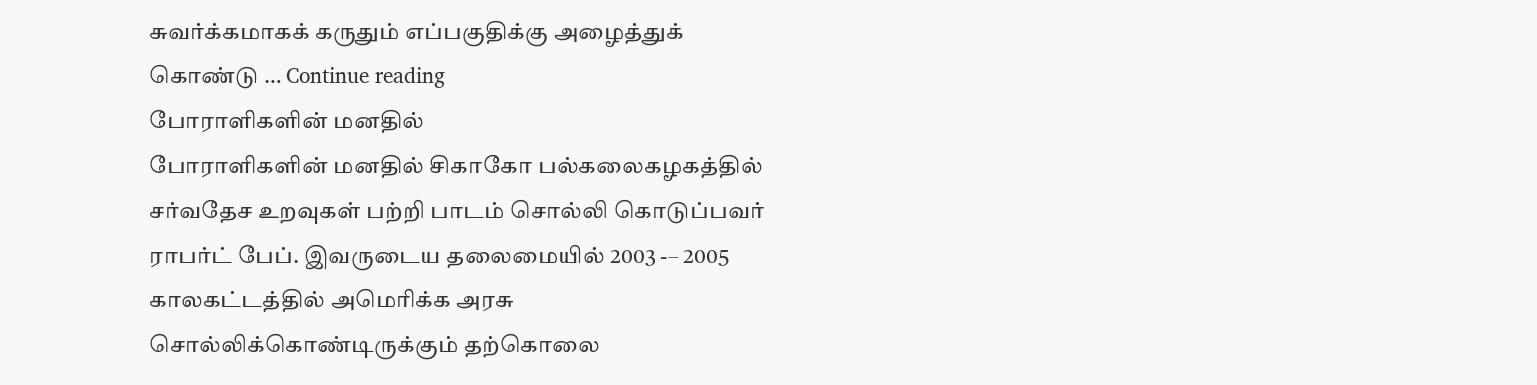சுவர்க்கமாகக் கருதும் எப்பகுதிக்கு அழைத்துக் கொண்டு … Continue reading
போராளிகளின் மனதில்
போராளிகளின் மனதில் சிகாகோ பல்கலைகழகத்தில் சர்வதேச உறவுகள் பற்றி பாடம் சொல்லி கொடுப்பவர் ராபர்ட் பேப். இவருடைய தலைமையில் 2003 -– 2005 காலகட்டத்தில் அமெரிக்க அரசு சொல்லிக்கொண்டிருக்கும் தற்கொலை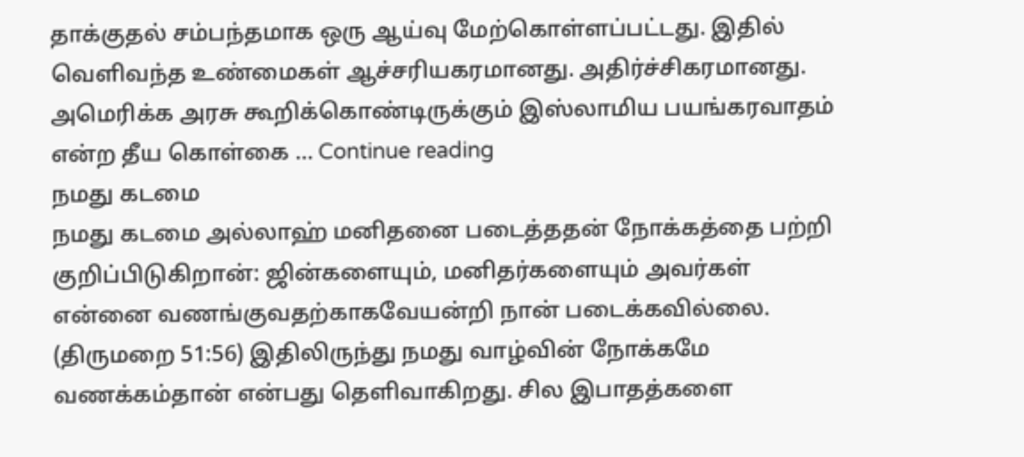தாக்குதல் சம்பந்தமாக ஒரு ஆய்வு மேற்கொள்ளப்பட்டது. இதில் வெளிவந்த உண்மைகள் ஆச்சரியகரமானது. அதிர்ச்சிகரமானது. அமெரிக்க அரசு கூறிக்கொண்டிருக்கும் இஸ்லாமிய பயங்கரவாதம் என்ற தீய கொள்கை … Continue reading
நமது கடமை
நமது கடமை அல்லாஹ் மனிதனை படைத்ததன் நோக்கத்தை பற்றி குறிப்பிடுகிறான்: ஜின்களையும், மனிதர்களையும் அவர்கள் என்னை வணங்குவதற்காகவேயன்றி நான் படைக்கவில்லை. (திருமறை 51:56) இதிலிருந்து நமது வாழ்வின் நோக்கமே வணக்கம்தான் என்பது தெளிவாகிறது. சில இபாதத்களை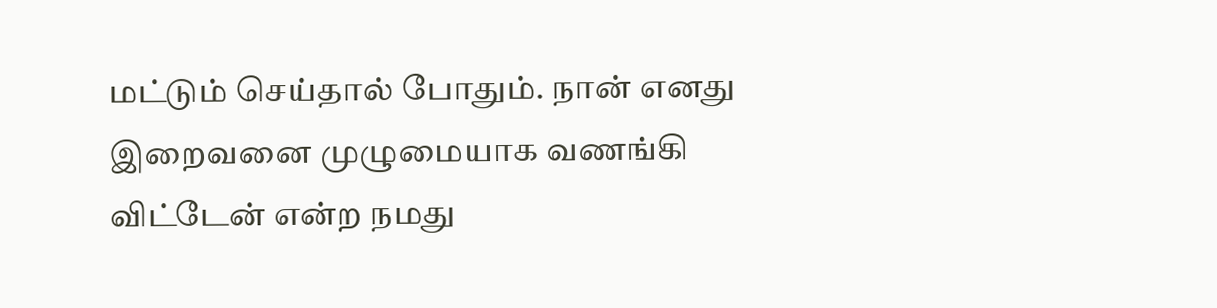மட்டும் செய்தால் போதும். நான் எனது இறைவனை முழுமையாக வணங்கி விட்டேன் என்ற நமது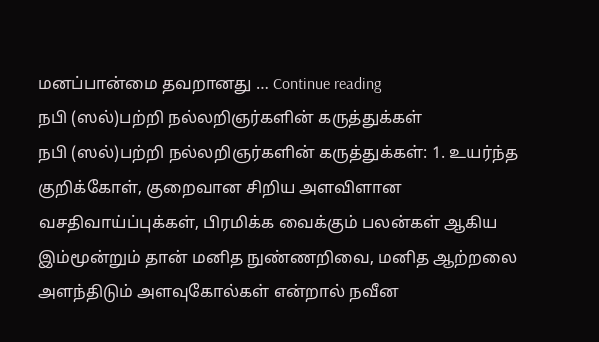மனப்பான்மை தவறானது … Continue reading
நபி (ஸல்)பற்றி நல்லறிஞர்களின் கருத்துக்கள்
நபி (ஸல்)பற்றி நல்லறிஞர்களின் கருத்துக்கள்: 1. உயர்ந்த குறிக்கோள், குறைவான சிறிய அளவிளான வசதிவாய்ப்புக்கள், பிரமிக்க வைக்கும் பலன்கள் ஆகிய இம்மூன்றும் தான் மனித நுண்ணறிவை, மனித ஆற்றலை அளந்திடும் அளவுகோல்கள் என்றால் நவீன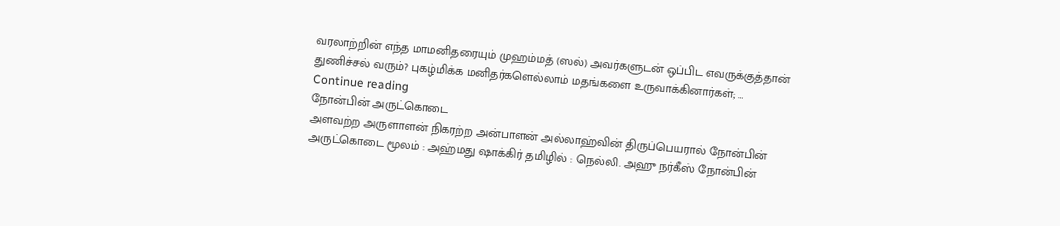வரலாற்றின் எந்த மாமனிதரையும் முஹம்மத் (ஸல்) அவர்களுடன் ஒப்பிட எவருக்குத்தான் துணிச்சல் வரும்? புகழ்மிக்க மனிதர்களெல்லாம் மதங்களை உருவாக்கினார்கள்; … Continue reading
நோன்பின் அருட்கொடை
அளவற்ற அருளாளன் நிகரற்ற அன்பாளன் அல்லாஹ்வின் திருப்பெயரால் நோன்பின் அருட்கொடை மூலம் : அஹ்மது ஷாக்கிர் தமிழில் : நெல்லி. அஹு நர்கீஸ் நோன்பின்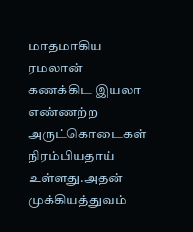மாதமாகிய ரமலான் கணக்கிட இயலா எண்ணற்ற அருட்கொடைகள் நிரம்பியதாய் உள்ளது.அதன் முக்கியத்துவம்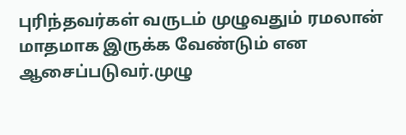புரிந்தவர்கள் வருடம் முழுவதும் ரமலான் மாதமாக இருக்க வேண்டும் என ஆசைப்படுவர்.முழு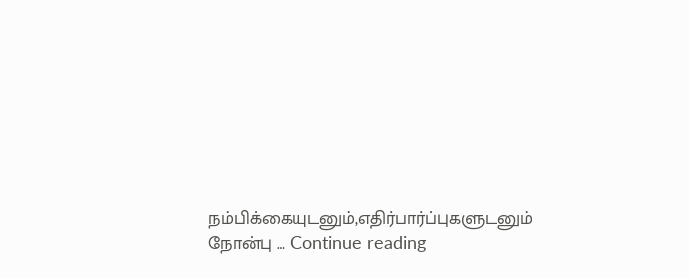நம்பிக்கையுடனும்,எதிர்பார்ப்புகளுடனும் நோன்பு … Continue reading